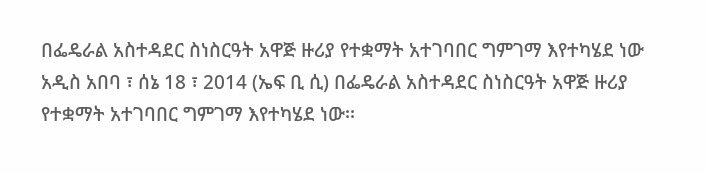በፌዴራል አስተዳደር ስነስርዓት አዋጅ ዙሪያ የተቋማት አተገባበር ግምገማ እየተካሄደ ነው
አዲስ አበባ ፣ ሰኔ 18 ፣ 2014 (ኤፍ ቢ ሲ) በፌዴራል አስተዳደር ስነስርዓት አዋጅ ዙሪያ የተቋማት አተገባበር ግምገማ እየተካሄደ ነው፡፡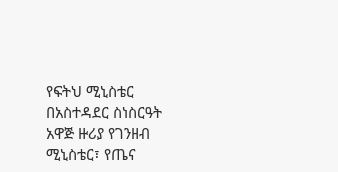የፍትህ ሚኒስቴር በአስተዳደር ስነስርዓት አዋጅ ዙሪያ የገንዘብ ሚኒስቴር፣ የጤና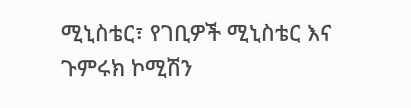ሚኒስቴር፣ የገቢዎች ሚኒስቴር እና ጉምሩክ ኮሚሽን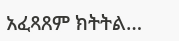አፈጻጸም ክትትል…